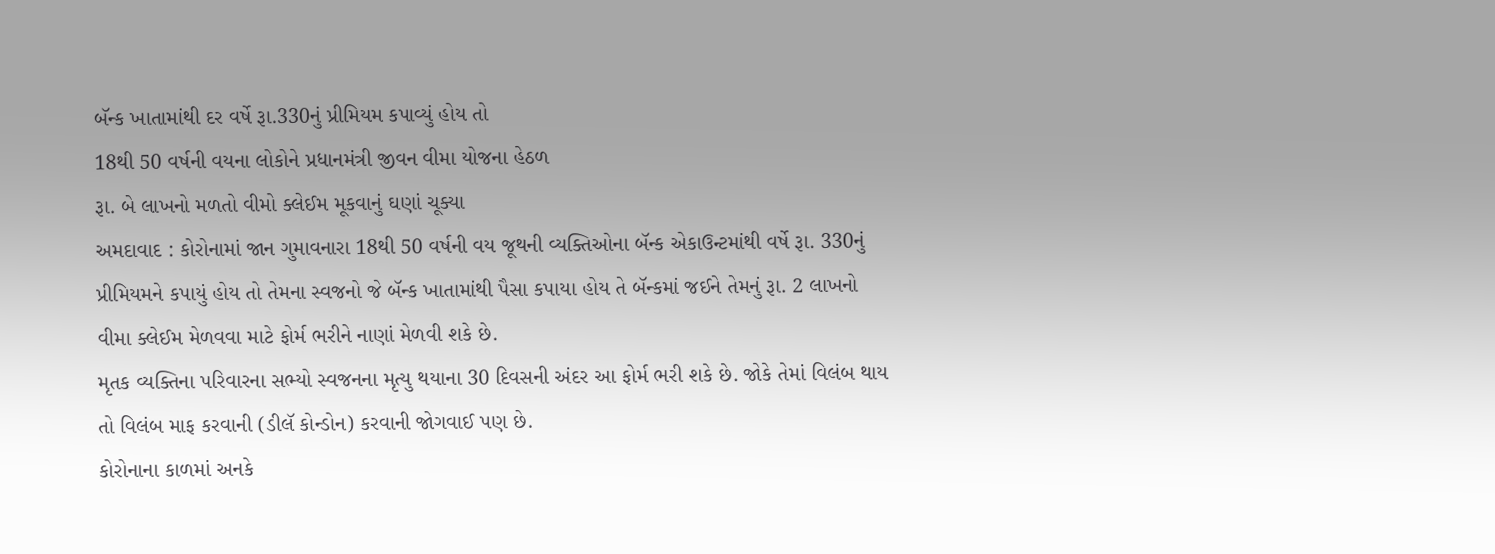બૅન્ક ખાતામાંથી દર વર્ષે રૂા.330નું પ્રીમિયમ કપાવ્યું હોય તો
18થી 50 વર્ષની વયના લોકોને પ્રધાનમંત્રી જીવન વીમા યોજના હેઠળ
રૂા. બે લાખનો મળતો વીમો ક્લેઈમ મૂકવાનું ઘણાં ચૂક્યા
અમદાવાદ : કોરોનામાં જાન ગુમાવનારા 18થી 50 વર્ષની વય જૂથની વ્યક્તિઓના બૅન્ક એકાઉન્ટમાંથી વર્ષે રૂા. 330નું પ્રીમિયમને કપાયું હોય તો તેમના સ્વજનો જે બૅન્ક ખાતામાંથી પૈસા કપાયા હોય તે બૅન્કમાં જઈને તેમનું રૂા. 2 લાખનો વીમા ક્લેઈમ મેળવવા માટે ફોર્મ ભરીને નાણાં મેળવી શકે છે.
મૃતક વ્યક્તિના પરિવારના સભ્યો સ્વજનના મૃત્યુ થયાના 30 દિવસની અંદર આ ફોર્મ ભરી શકે છે. જોકે તેમાં વિલંબ થાય તો વિલંબ માફ કરવાની (ડીલૅ કોન્ડોન) કરવાની જોગવાઈ પણ છે.
કોરોનાના કાળમાં અનકે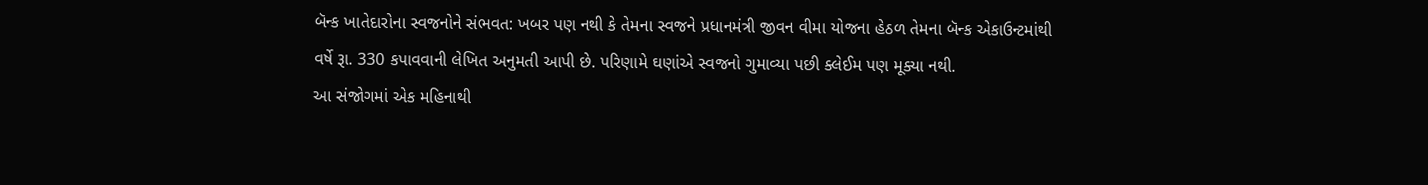બૅન્ક ખાતેદારોના સ્વજનોને સંભવત: ખબર પણ નથી કે તેમના સ્વજને પ્રધાનમંત્રી જીવન વીમા યોજના હેઠળ તેમના બૅન્ક એકાઉન્ટમાંથી વર્ષે રૂા. 330 કપાવવાની લેખિત અનુમતી આપી છે. પરિણામે ઘણાંએ સ્વજનો ગુમાવ્યા પછી ક્લેઈમ પણ મૂક્યા નથી.
આ સંજોગમાં એક મહિનાથી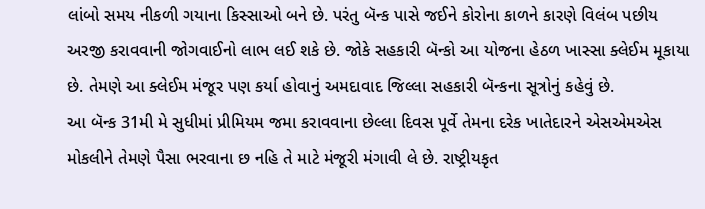લાંબો સમય નીકળી ગયાના કિસ્સાઓ બને છે. પરંતુ બૅન્ક પાસે જઈને કોરોના કાળને કારણે વિલંબ પછીય અરજી કરાવવાની જોગવાઈનો લાભ લઈ શકે છે. જોકે સહકારી બૅન્કો આ યોજના હેઠળ ખાસ્સા ક્લેઈમ મૂકાયા છે. તેમણે આ ક્લેઈમ મંજૂર પણ કર્યા હોવાનું અમદાવાદ જિલ્લા સહકારી બૅન્કના સૂત્રોનું કહેવું છે.
આ બૅન્ક 31મી મે સુધીમાં પ્રીમિયમ જમા કરાવવાના છેલ્લા દિવસ પૂર્વે તેમના દરેક ખાતેદારને એસએમએસ મોકલીને તેમણે પૈસા ભરવાના છ નહિ તે માટે મંજૂરી મંગાવી લે છે. રાષ્ટ્રીયકૃત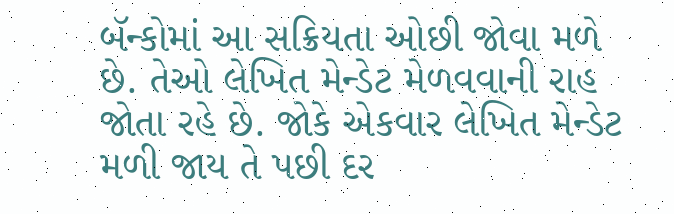બૅન્કોમાં આ સક્રિયતા ઓછી જોવા મળે છે. તેઓ લેખિત મેન્ડેટ મેળવવાની રાહ જોતા રહે છે. જોકે એકવાર લેખિત મેન્ડેટ મળી જાય તે પછી દર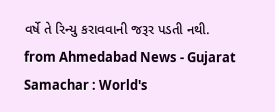વર્ષે તે રિન્યુ કરાવવાની જરૂર પડતી નથી.
from Ahmedabad News - Gujarat Samachar : World's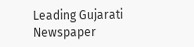Leading Gujarati Newspaper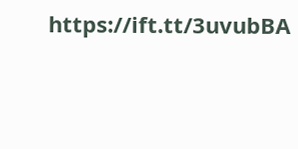https://ift.tt/3uvubBA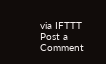via IFTTT
Post a Comment